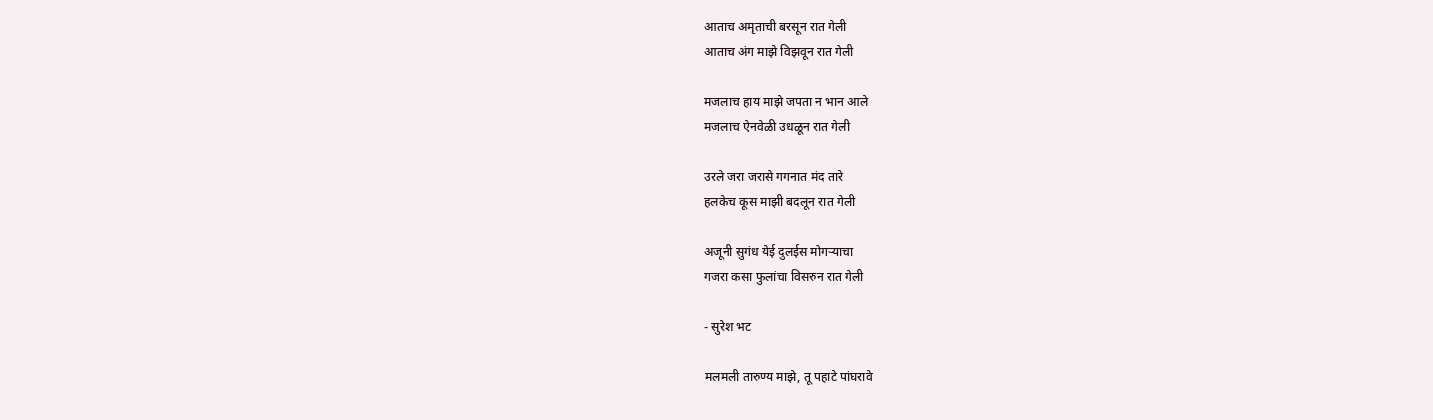आताच अमृताची बरसून रात गेली
आताच अंग माझे विझवून रात गेली

मजलाच हाय माझे जपता न भान आले
मजलाच ऐनवेळी उधळून रात गेली

उरले जरा जरासे गगनात मंद तारे
हलकेच कूस माझी बदलून रात गेली

अजूनी सुगंध येई दुलईस मोगर्‍याचा
गजरा कसा फुलांचा विसरुन रात गेली

- सुरेश भट

मलमली तारुण्य माझे, तू पहाटे पांघरावे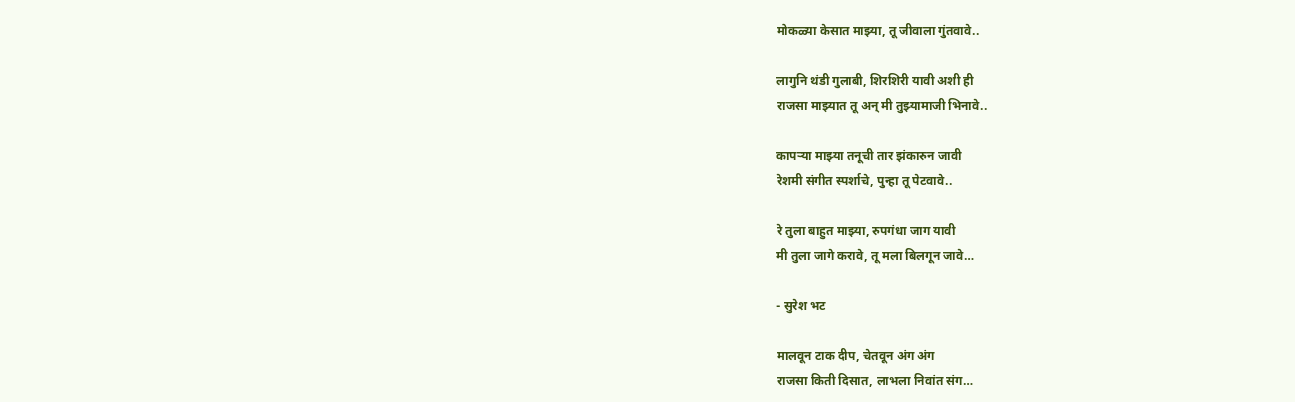मोकळ्या केसात माझ्या, तू जीवाला गुंतवावे..

लागुनि थंडी गुलाबी, शिरशिरी यावी अशी ही
राजसा माझ्यात तू अन् मी तुझ्यामाजी भिनावे..

कापर्‍या माझ्या तनूची तार झंकारुन जावी
रेशमी संगीत स्पर्शाचे, पुन्हा तू पेटवावे..

रे तुला बाहुत माझ्या, रुपगंधा जाग यावी
मी तुला जागे करावे, तू मला बिलगून जावे…

- सुरेश भट

मालवून टाक दीप, चेतवून अंग अंग
राजसा किती दिसात, लाभला निवांत संग…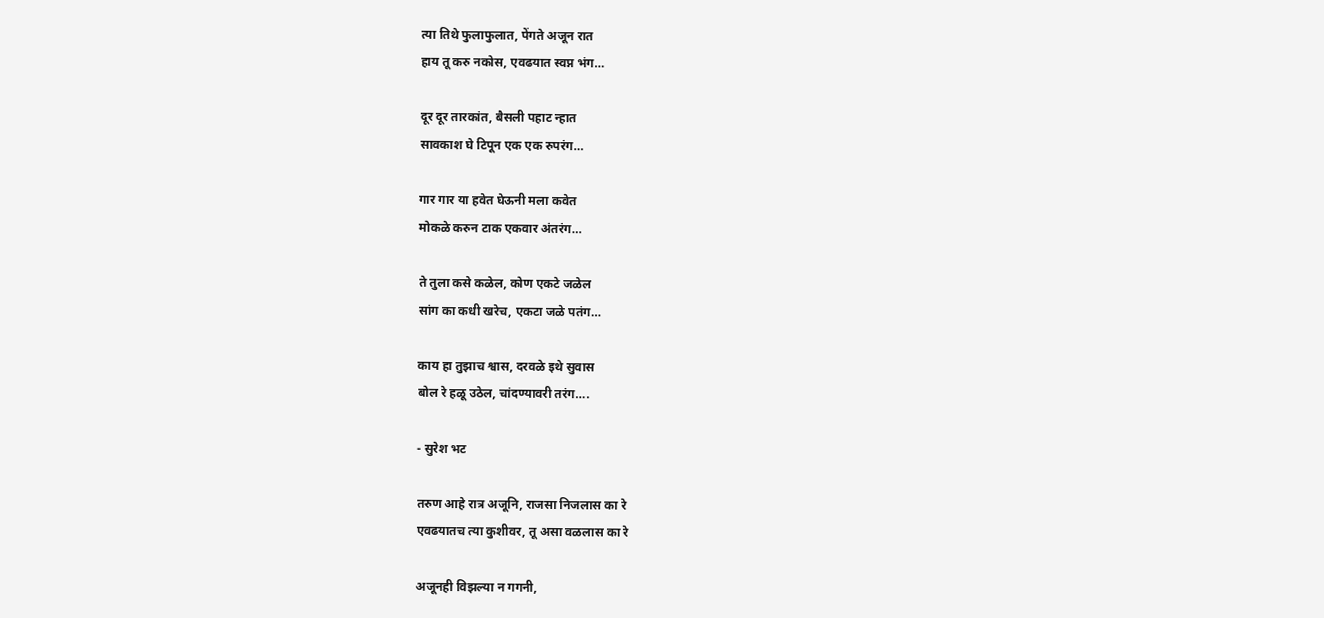त्या तिथे फुलाफुलात, पेंगते अजून रात
हाय तू करु नकोस, एवढयात स्वप्न भंग…

दूर दूर तारकांत, बैसली पहाट न्हात
सावकाश घे टिपून एक एक रुपरंग…

गार गार या हवेत घेऊनी मला कवेत
मोकळे करुन टाक एकवार अंतरंग…

ते तुला कसे कळेल, कोण एकटे जळेल
सांग का कधी खरेच, एकटा जळे पतंग…

काय हा तुझाच श्वास, दरवळे इथे सुवास
बोल रे हळू उठेल, चांदण्यावरी तरंग….

- सुरेश भट

तरुण आहे रात्र अजूनि, राजसा निजलास का रे
एवढयातच त्या कुशीवर, तू असा वळलास का रे

अजूनही विझल्या न गगनी,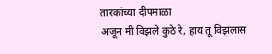तारकांच्या दीपमाळा
अजून मी विझले कुठे रे, हाय तू विझलास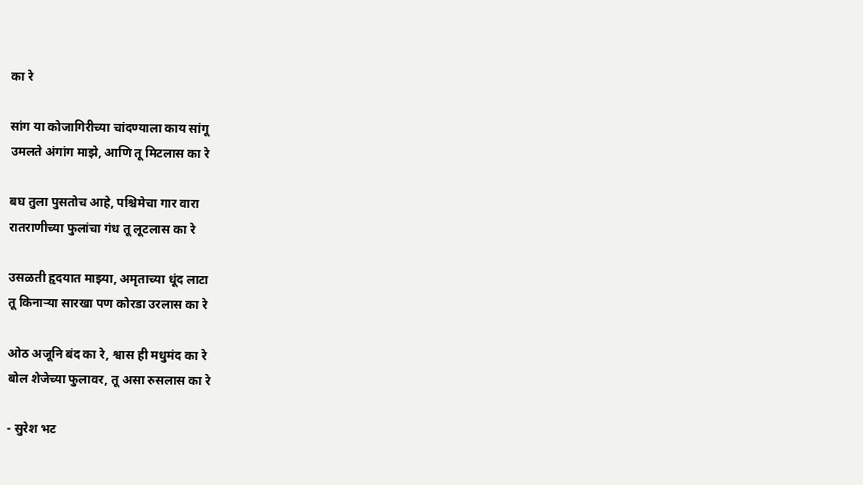का रे

सांग या कोजागिरीच्या चांदण्याला काय सांगू
उमलते अंगांग माझे, आणि तू मिटलास का रे

बघ तुला पुसतोच आहे, पश्चिमेचा गार वारा
रातराणीच्या फुलांचा गंध तू लूटलास का रे

उसळती हृदयात माझ्या, अमृताच्या धूंद लाटा
तू किनार्‍या सारखा पण कोरडा उरलास का रे

ओठ अजूनि बंद का रे, श्वास ही मधुमंद का रे
बोल शेजेच्या फुलावर, तू असा रुसलास का रे

- सुरेश भट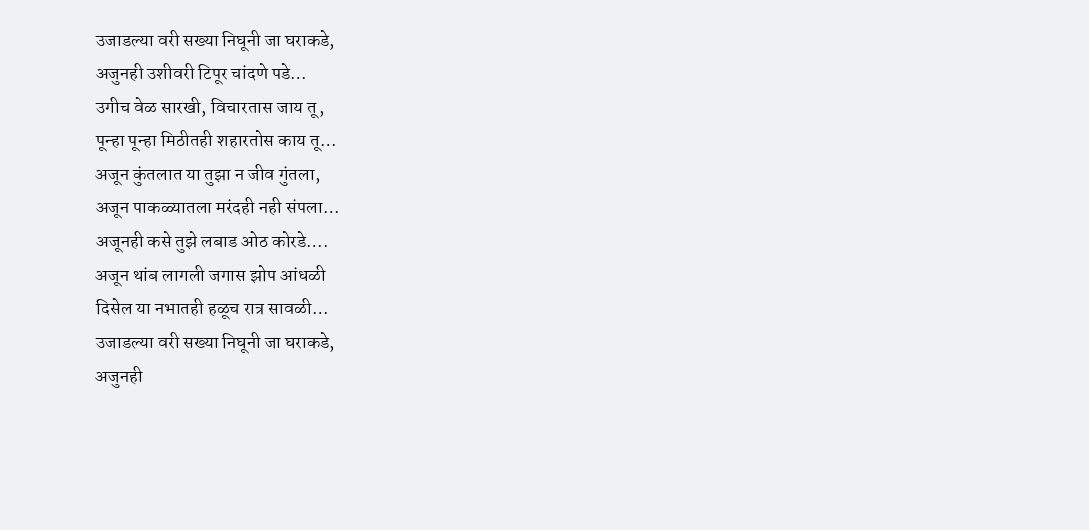उजाडल्या वरी सख्या निघूनी जा घराकडे,
अजुनही उशीवरी टिपूर चांदणे पडे…
उगीच वेळ सारखी, विचारतास जाय तू,
पून्हा पून्हा मिठीतही शहारतोस काय तू…
अजून कुंतलात या तुझा न जीव गुंतला,
अजून पाकळ्यातला मरंदही नही संपला…
अजूनही कसे तुझे लबाड ओठ कोरडे….
अजून थांब लागली जगास झोप आंधळी
दिसेल या नभातही हळूच रात्र सावळी…
उजाडल्या वरी सख्या निघूनी जा घराकडे,
अजुनही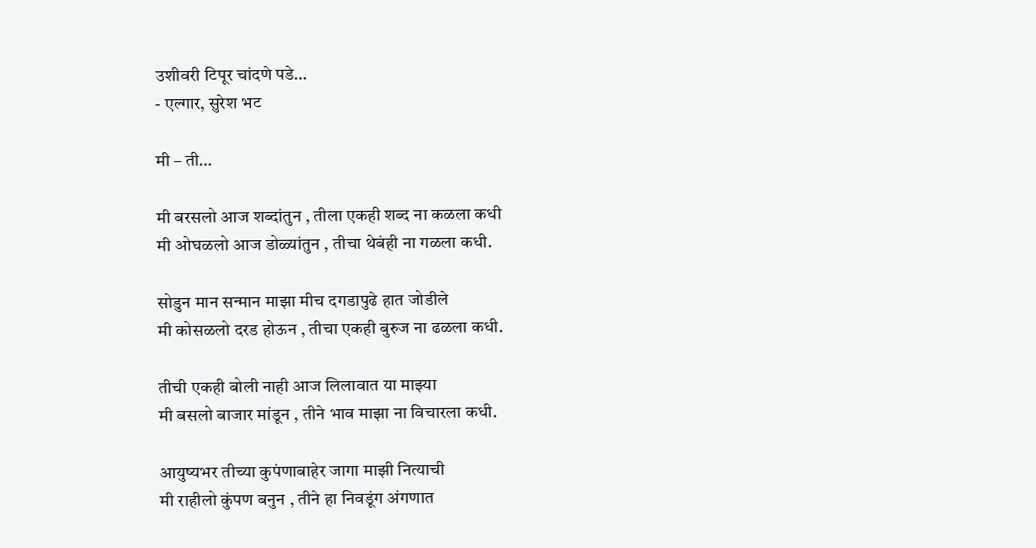उशीवरी टिपूर चांदणे पडे…
- एल्गार, सुरेश भट

मी – ती…

मी बरसलो आज शब्दांतुन , तीला एकही शब्द ना कळला कधी
मी ओघळलो आज डोळ्यांतुन , तीचा थेबंही ना गळला कधी.

सोडुन मान सन्मान माझा मीच दगडापुढे हात जोडीले
मी कोसळलो दरड होऊन , तीचा एकही बुरुज ना ढळला कधी.

तीची एकही बोली नाही आज लिलावात या माझ्या
मी बसलो बाजार मांडून , तीने भाव माझा ना विचारला कधी.

आयुष्यभर तीच्या कुपंणाबाहेर जागा माझी नित्याची
मी राहीलो कुंपण बनुन , तीने हा निवडूंग अंगणात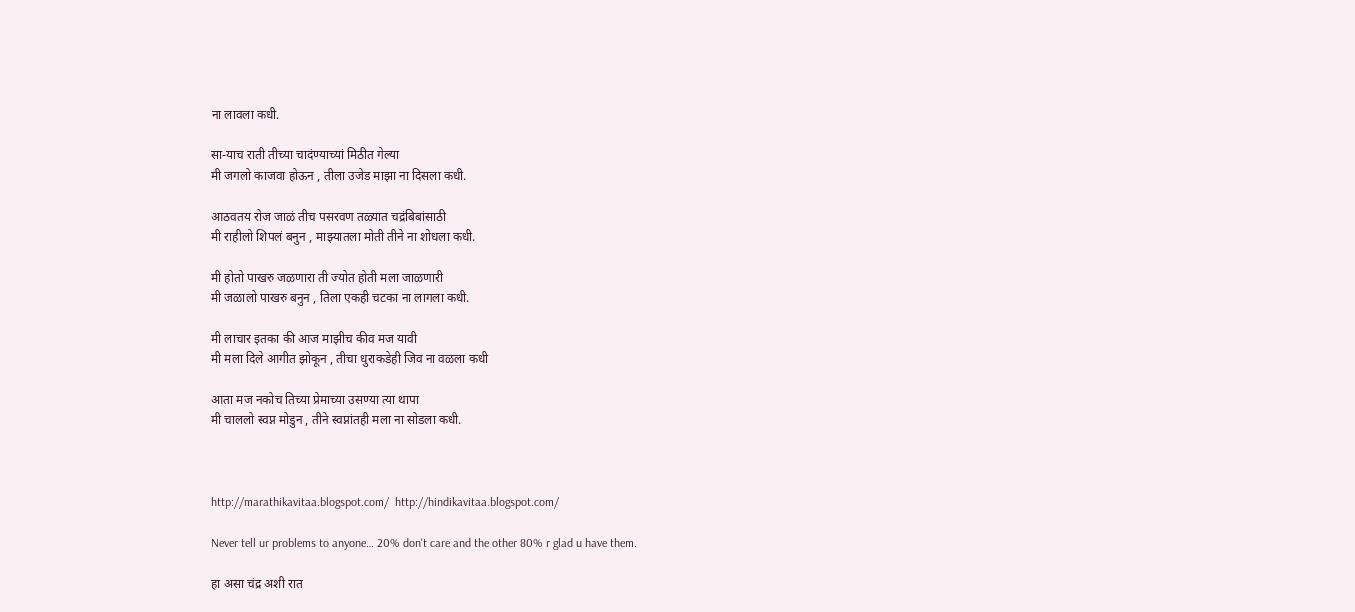ना लावला कधी.

सा-याच राती तीच्या चादंण्याच्यां मिठीत गेल्या
मी जगलो काजवा होऊन , तीला उजेड माझा ना दिसला कधी.

आठवतय रोज जाळं तीच पसरवण तळ्यात चद्रंबिबांसाठी
मी राहीलो शिपलं बनुन , माझ्यातला मोती तीने ना शोधला कधी.

मी होतो पाखरु जळणारा ती ज्योत होती मला जाळणारी
मी जळालो पाखरु बनुन , तिला एकही चटका ना लागला कधी.

मी लाचार इतका की आज माझीच कीव मज यावी
मी मला दिले आगीत झोकून , तीचा धुराकडेही जिव ना वळला कधी

आता मज नकोच तिच्या प्रेमाच्या उसण्या त्या थापा
मी चाललो स्वप्न मोडुन , तीने स्वप्नांतही मला ना सोडला कधी.



http://marathikavitaa.blogspot.com/  http://hindikavitaa.blogspot.com/

Never tell ur problems to anyone… 20% don't care and the other 80% r glad u have them.

हा असा चंद्र अशी रात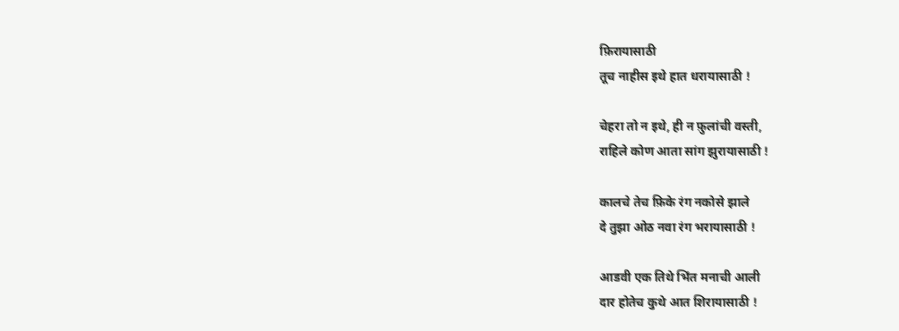फ़िरायासाठी
तूच नाहीस इथे हात धरायासाठी !

चेहरा तो न इथे, ही न फ़ुलांची वस्ती,
राहिले कोण आता सांग झुरायासाठी !

कालचे तेच फ़िके रंग नकोसे झाले
दे तुझा ओठ नवा रंग भरायासाठी !

आडवी एक तिथे भिंत मनाची आली
दार होतेच कुथे आत शिरायासाठी !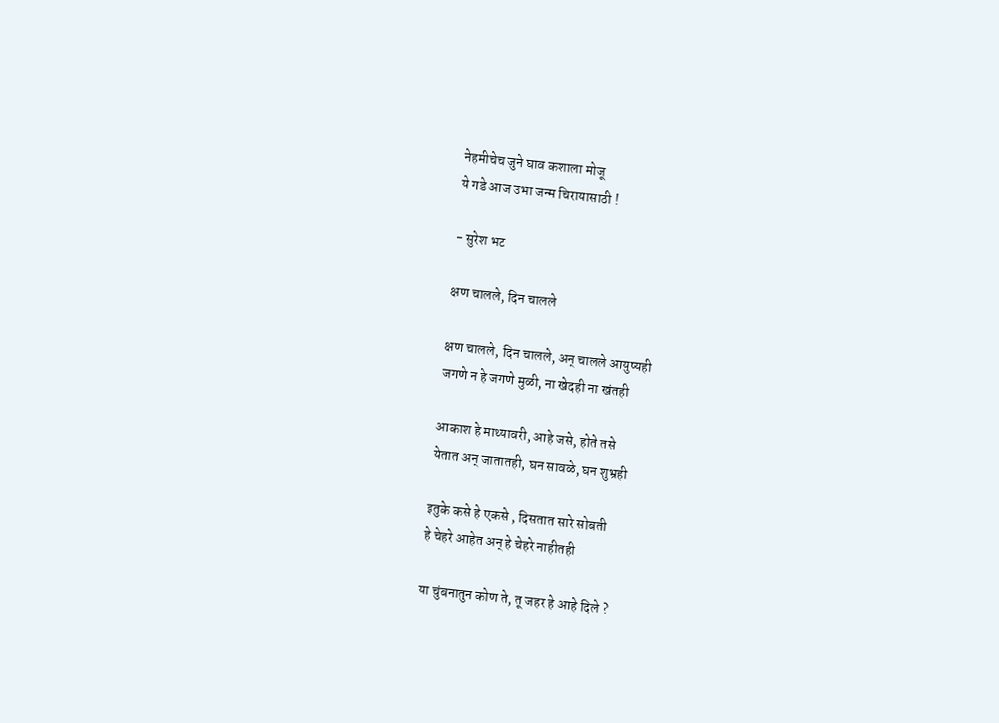नेहमीचेच जुने घाव कशाला मोजू
ये गडे आज उभा जन्म चिरायासाठी !

- सुरेश भट

क्षण चालले, दिन चालले

क्षण चालले, दिन चालले, अन् चालले आयुष्यही
जगणे न हे जगणे मुळी, ना खेदही ना खंतही

आकाश हे माथ्यावरी, आहे जसे, होते तसे
येतात अन् जातातही, घन सावळे, घन शुभ्रही

इतुके कसे हे एकसे , दिसतात सारे सोबती
हे चेहरे आहेत अन् हे चेहरे नाहीतही

या चुंबनातुन कोण ते, तू जहर हे आहे दिले ?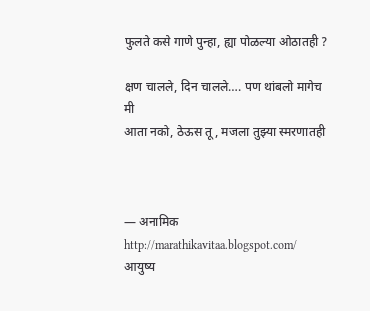फुलते कसे गाणे पुन्हा, ह्या पोळल्या ओठातही ?

क्षण चालले, दिन चालले…. पण थांबलो मागेच मी
आता नको, ठेऊस तू, मजला तुझ्या स्मरणातही



— अनामिक
http://marathikavitaa.blogspot.com/
आयुष्य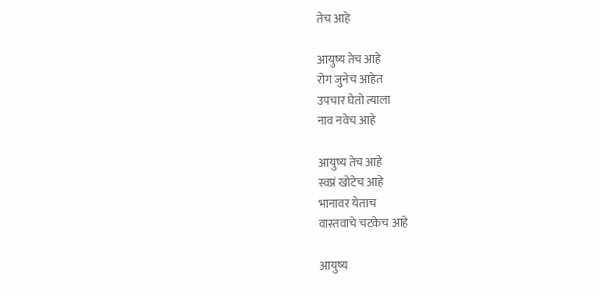तेच आहे

आयुष्य तेच आहे
रोग जुनेच आहेत
उपचार घेतो त्याला
नाव नवेच आहे

आयुष्य तेच आहे
स्वप्नं खोटेच आहे
भानावर येताच
वास्तवाचे चटकेच आहे

आयुष्य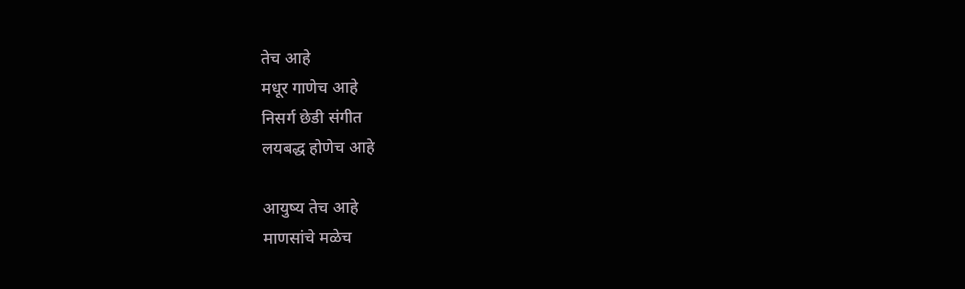तेच आहे
मधूर गाणेच आहे
निसर्ग छेडी संगीत
लयबद्ध होणेच आहे

आयुष्य तेच आहे
माणसांचे मळेच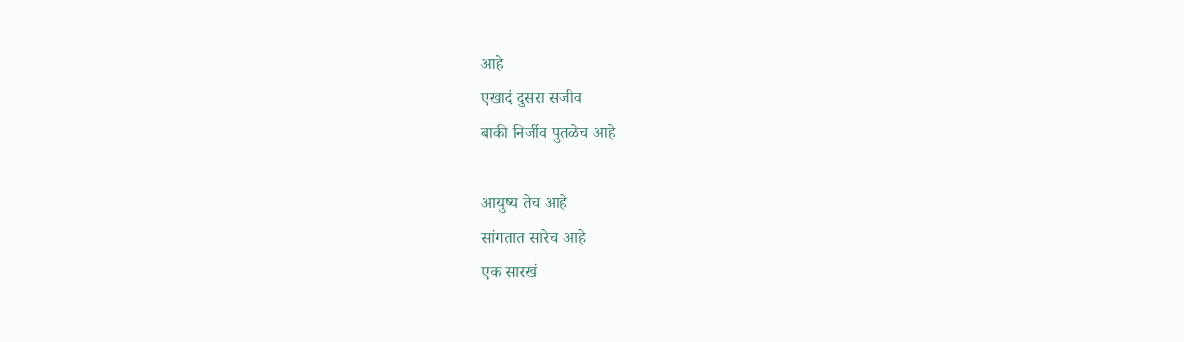आहे
एखादं दुसरा सजीव
बाकी निर्जीव पुतळेच आहे

आयुष्य तेच आहे
सांगतात सारेच आहे
एक सारखं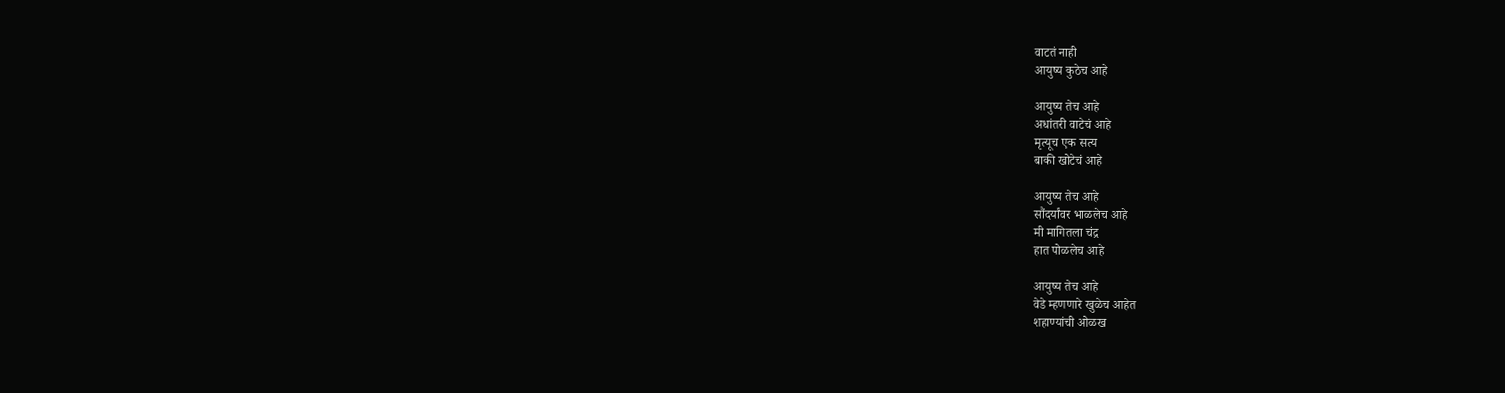वाटतं नाही
आयुष्य कुठेच आहे

आयुष्य तेच आहे
अधांतरी वाटेचं आहे
मृत्यूच एक सत्य
बाकी खोटेचं आहे

आयुष्य तेच आहे
सौंदर्यांवर भाळलेच आहे
मी मागितला चंद्र
हात पोळलेच आहे

आयुष्य तेच आहे
वेडे म्हणणारे खुळेच आहेत
शहाण्यांची ओळख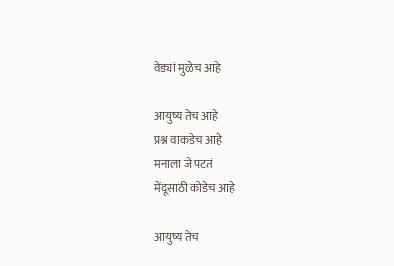वेड्यां मुळेच आहे

आयुष्य तेच आहे
प्रश्न वाकडेच आहे
मनाला जे पटतं
मेंदूसाठी कोडेच आहे

आयुष्य तेच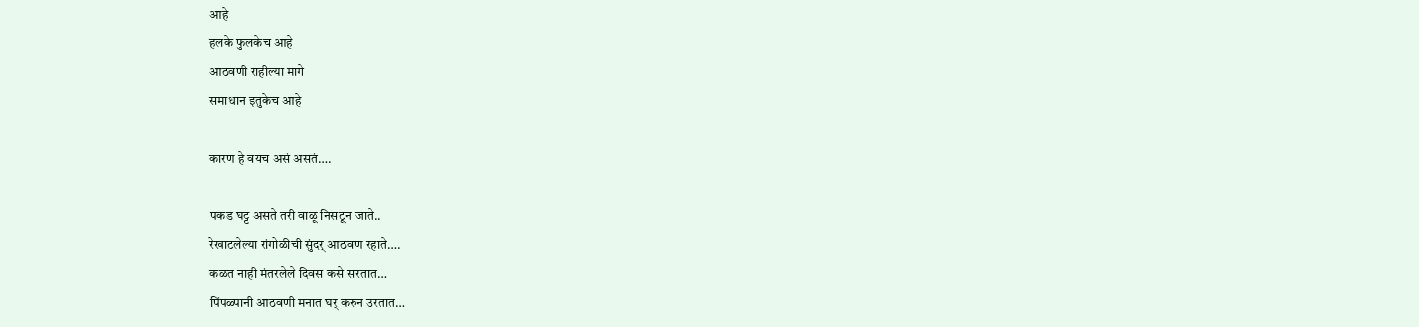आहे
हलके फुलकेच आहे
आठवणी राहील्या मागे
समाधान इतुकेच आहे

कारण हे वयच असं असतं….

पकड घट्ट असते तरी वाळू निसटून जाते..
रेखाटलेल्या रांगोळीची सुंदर् आठवण रहाते….
कळत नाही मंतरलेले दिवस कसे सरतात…
पिंपळ्पानी आठवणी मनात घर् करुन उरतात…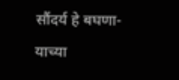सौंदर्य हे बघणा-याच्या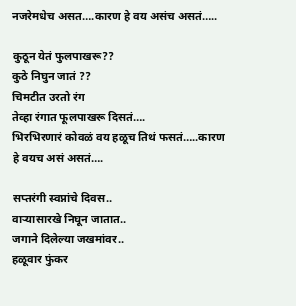नजरेमधेच असत….कारण हे वय असंच असतं…..

कुठून येतं फुलपाखरू??
कुठे निघुन जातं ??
चिमटीत उरतो रंग
तेव्हा रंगात फूलपाखरू दिसतं….
भिरभिरणारं कोवळं वय हळूच तिथं फसतं…..कारण हे वयच असं असतं….

सप्तरंगी स्वप्नांचे दिवस..
वाऱ्यासारखे निघून जातात..
जगाने दिलेल्या जखमांवर..
हळूवार फुंकर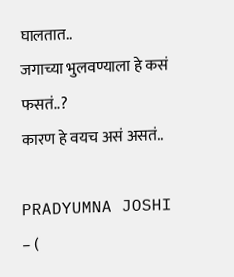घालतात..
जगाच्या भुलवण्याला हे कसं फसतं..?
कारण हे वयच असं असतं..

PRADYUMNA JOSHI  – (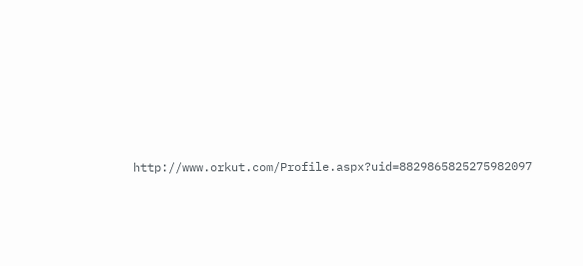http://www.orkut.com/Profile.aspx?uid=8829865825275982097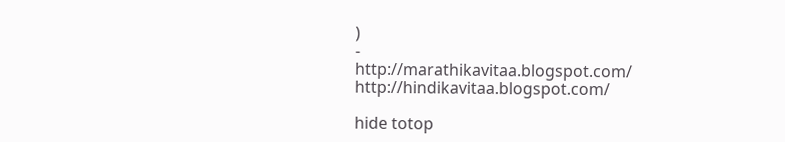)
-
http://marathikavitaa.blogspot.com/   http://hindikavitaa.blogspot.com/

hide totop